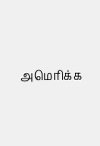அமெரிக்க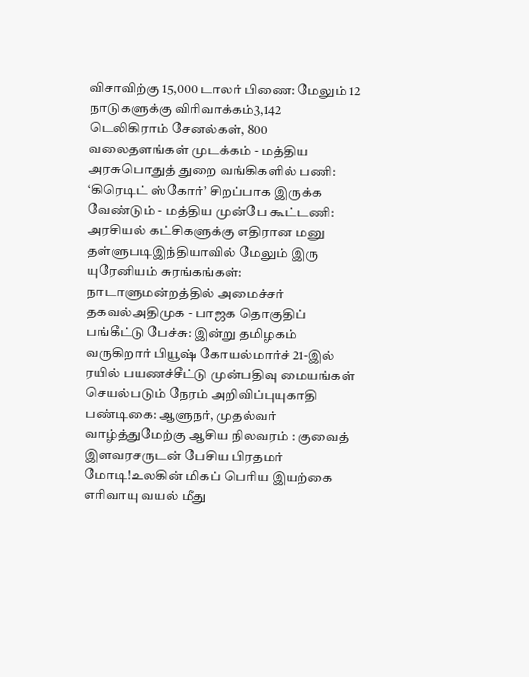விசாவிற்கு 15,000 டாலர் பிணை: மேலும் 12 நாடுகளுக்கு விரிவாக்கம்3,142 டெலிகிராம் சேனல்கள், 800 வலைதளங்கள் முடக்கம் - மத்திய அரசுபொதுத் துறை வங்கிகளில் பணி: ‘கிரெடிட் ஸ்கோர்’ சிறப்பாக இருக்க வேண்டும் - மத்திய முன்பே கூட்டணி: அரசியல் கட்சிகளுக்கு எதிரான மனு தள்ளுபடிஇந்தியாவில் மேலும் இரு யுரேனியம் சுரங்கங்கள்: நாடாளுமன்றத்தில் அமைச்சர் தகவல்அதிமுக - பாஜக தொகுதிப் பங்கீட்டு பேச்சு: இன்று தமிழகம் வருகிறார் பியூஷ் கோயல்மார்ச் 21-இல் ரயில் பயணச்சீட்டு முன்பதிவு மையங்கள் செயல்படும் நேரம் அறிவிப்புயுகாதி பண்டிகை: ஆளுநர், முதல்வர் வாழ்த்துமேற்கு ஆசிய நிலவரம் : குவைத் இளவரசருடன் பேசிய பிரதமர் மோடி!உலகின் மிகப் பெரிய இயற்கை எரிவாயு வயல் மீது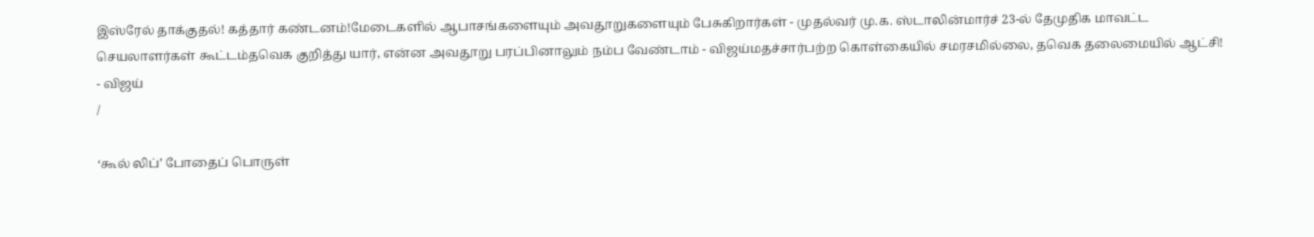இஸ்ரேல் தாக்குதல்! கத்தார் கண்டனம்!மேடைகளில் ஆபாசங்களையும் அவதூறுகளையும் பேசுகிறார்கள் - முதல்வர் மு.க. ஸ்டாலின்மார்ச் 23-ல் தேமுதிக மாவட்ட செயலாளர்கள் கூட்டம்தவெக குறித்து யார், என்ன அவதூறு பரப்பினாலும் நம்ப வேண்டாம் - விஜய்மதச்சார்பற்ற கொள்கையில் சமரசமில்லை, தவெக தலைமையில் ஆட்சி! - விஜய்
/

‘கூல் லிப்’ போதைப் பொருள்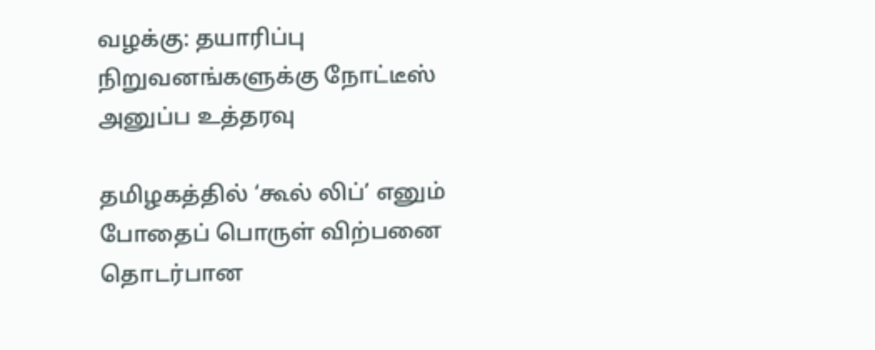வழக்கு: தயாரிப்பு நிறுவனங்களுக்கு நோட்டீஸ் அனுப்ப உத்தரவு

தமிழகத்தில் ‘கூல் லிப்’ எனும் போதைப் பொருள் விற்பனை தொடர்பான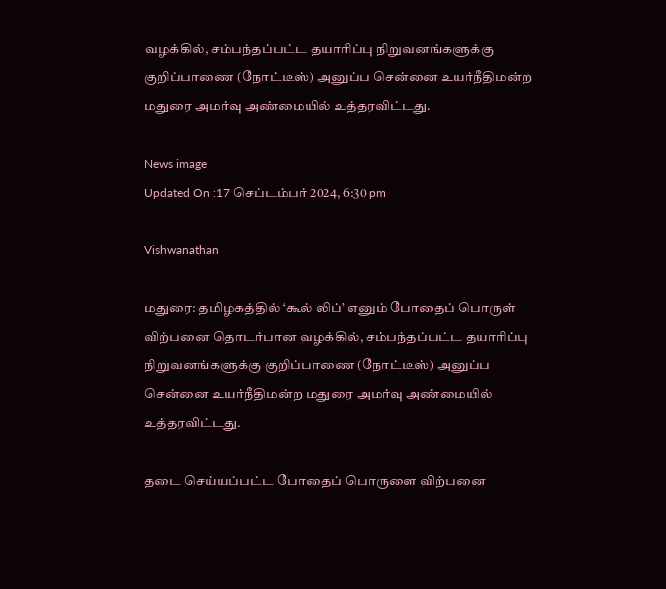வழக்கில், சம்பந்தப்பட்ட தயாரிப்பு நிறுவனங்களுக்கு குறிப்பாணை (நோட்டீஸ்) அனுப்ப சென்னை உயர்நீதிமன்ற மதுரை அமர்வு அண்மையில் உத்தரவிட்டது.

News image
Updated On :17 செப்டம்பர் 2024, 6:30 pm

Vishwanathan

மதுரை: தமிழகத்தில் ‘கூல் லிப்’ எனும் போதைப் பொருள் விற்பனை தொடர்பான வழக்கில், சம்பந்தப்பட்ட தயாரிப்பு நிறுவனங்களுக்கு குறிப்பாணை (நோட்டீஸ்) அனுப்ப சென்னை உயர்நீதிமன்ற மதுரை அமர்வு அண்மையில் உத்தரவிட்டது.

தடை செய்யப்பட்ட போதைப் பொருளை விற்பனை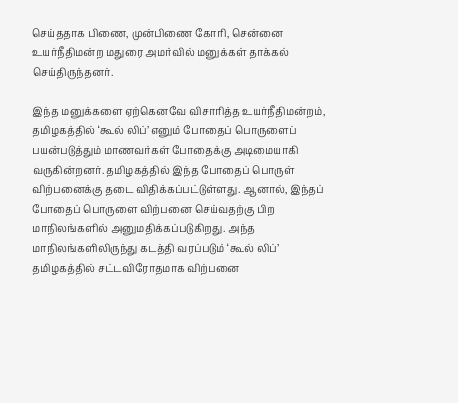செய்ததாக பிணை, முன்பிணை கோரி, சென்னை உயர்நீதிமன்ற மதுரை அமர்வில் மனுக்கள் தாக்கல் செய்திருந்தனர்.

இந்த மனுக்களை ஏற்கெனவே விசாரித்த உயர்நீதிமன்றம், தமிழகத்தில் ‘கூல் லிப்’ எனும் போதைப் பொருளைப் பயன்படுத்தும் மாணவர்கள் போதைக்கு அடிமையாகி வருகின்றனர். தமிழகத்தில் இந்த போதைப் பொருள் விற்பனைக்கு தடை விதிக்கப்பட்டுள்ளது. ஆனால், இந்தப் போதைப் பொருளை விற்பனை செய்வதற்கு பிற மாநிலங்களில் அனுமதிக்கப்படுகிறது. அந்த மாநிலங்களிலிருந்து கடத்தி வரப்படும் ‘கூல் லிப்’ தமிழகத்தில் சட்டவிரோதமாக விற்பனை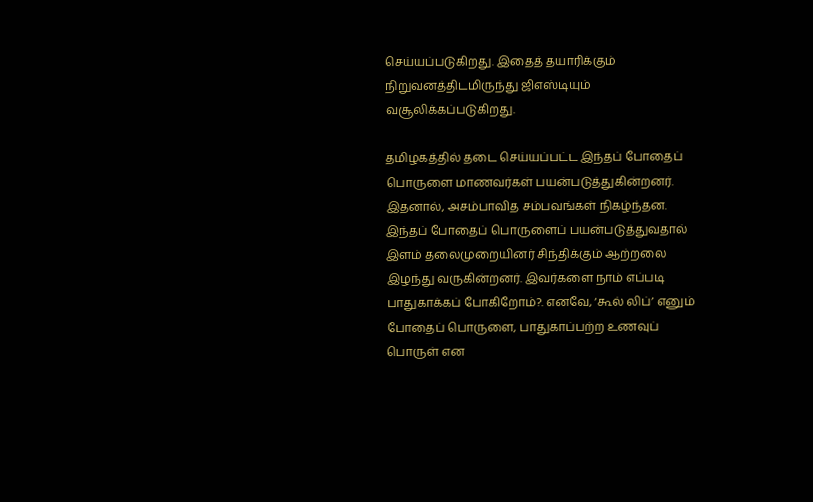செய்யப்படுகிறது. இதைத் தயாரிக்கும் நிறுவனத்திடமிருந்து ஜிஎஸ்டியும் வசூலிக்கப்படுகிறது.

தமிழகத்தில் தடை செய்யப்பட்ட இந்தப் போதைப் பொருளை மாணவர்கள் பயன்படுத்துகின்றனர். இதனால், அசம்பாவித சம்பவங்கள் நிகழ்ந்தன. இந்தப் போதைப் பொருளைப் பயன்படுத்துவதால் இளம் தலைமுறையினர் சிந்திக்கும் ஆற்றலை இழந்து வருகின்றனர். இவர்களை நாம் எப்படி பாதுகாக்கப் போகிறோம்?. எனவே, ‘கூல் லிப்’ எனும் போதைப் பொருளை, பாதுகாப்பற்ற உணவுப் பொருள் என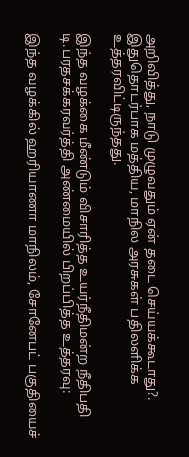அறிவித்து, நாடு முழுவதும் ஏன் தடை செய்யக்கூடாது?. இதுதொடர்பாக மத்திய, மாநில அரசுகள் பதிலளிக்க உத்தரவிட்டிருந்தது.

இந்த வழக்கை மீண்டும் விசாரித்த உயர்நீதிமன்ற நீதிபதி டி.பரதசக்கரவர்த்தி அண்மையில் பிறப்பித்த உத்தரவு:

இந்த வழக்கில் ஹரியாணா மாநிலம், சோனேபட் பகுதியைச்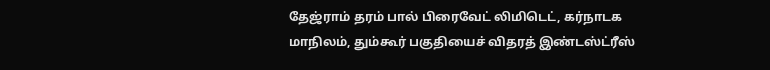தேஜ்ராம் தரம் பால் பிரைவேட் லிமிடெட், கர்நாடக மாநிலம், தும்கூர் பகுதியைச் விதரத் இண்டஸ்ட்ரீஸ்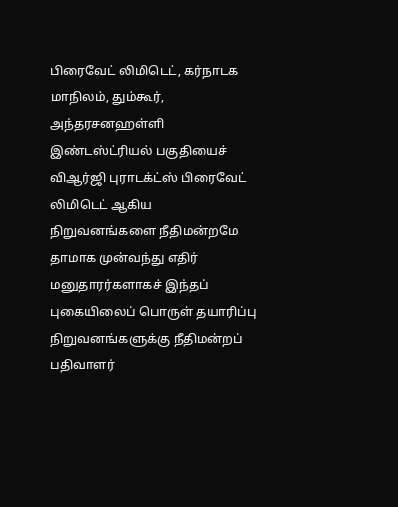பிரைவேட் லிமிடெட், கர்நாடக மாநிலம், தும்கூர், அந்தரசனஹள்ளி இண்டஸ்ட்ரியல் பகுதியைச் விஆர்ஜி புராடக்ட்ஸ் பிரைவேட் லிமிடெட் ஆகிய நிறுவனங்களை நீதிமன்றமே தாமாக முன்வந்து எதிர் மனுதாரர்களாகச் இந்தப் புகையிலைப் பொருள் தயாரிப்பு நிறுவனங்களுக்கு நீதிமன்றப் பதிவாளர்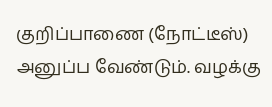குறிப்பாணை (நோட்டீஸ்) அனுப்ப வேண்டும். வழக்கு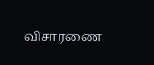விசாரணை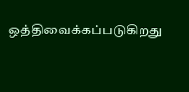ஒத்திவைக்கப்படுகிறது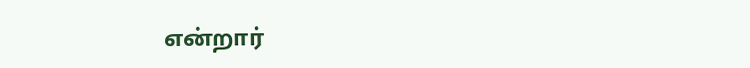என்றார்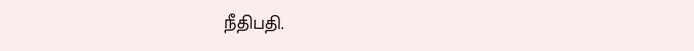நீதிபதி.